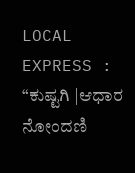LOCAL EXPRESS : “ಕುಷ್ಟಗಿ |ಆಧಾರ ನೋಂದಣಿ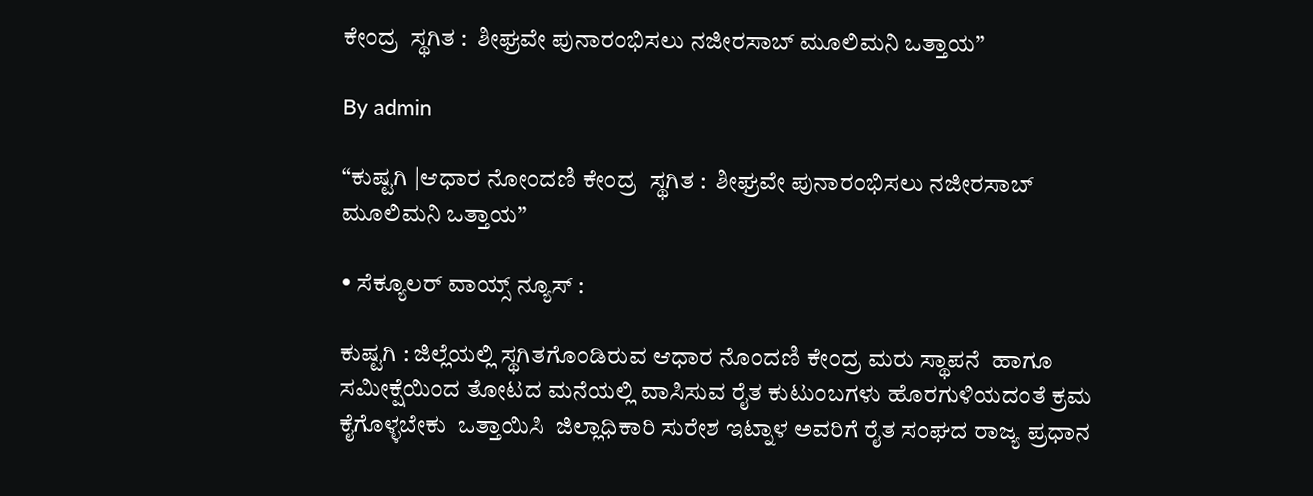ಕೇಂದ್ರ  ಸ್ಥಗಿತ :  ಶೀಘ್ರವೇ ಪುನಾರಂಭಿಸಲು ನಜೀರಸಾಬ್‌ ಮೂಲಿಮನಿ ಒತ್ತಾಯ”

By admin

“ಕುಷ್ಟಗಿ |ಆಧಾರ ನೋಂದಣಿ ಕೇಂದ್ರ  ಸ್ಥಗಿತ :  ಶೀಘ್ರವೇ ಪುನಾರಂಭಿಸಲು ನಜೀರಸಾಬ್‌ ಮೂಲಿಮನಿ ಒತ್ತಾಯ”

• ಸೆಕ್ಯೂಲರ್‌ ವಾಯ್ಸ್‌ ನ್ಯೂಸ್‌ :

ಕುಷ್ಟಗಿ : ಜಿಲ್ಲೆಯಲ್ಲಿ ಸ್ಥಗಿತಗೊಂಡಿರುವ ಆಧಾರ ನೊಂದಣಿ ಕೇಂದ್ರ ಮರು ಸ್ಥಾಪನೆ  ಹಾಗೂ ಸಮೀಕ್ಷೆಯಿಂದ ತೋಟದ ಮನೆಯಲ್ಲಿ ವಾಸಿಸುವ ರೈತ ಕುಟುಂಬಗಳು ಹೊರಗುಳಿಯದಂತೆ ಕ್ರಮ ಕೈಗೊಳ್ಳಬೇಕು  ಒತ್ತಾಯಿಸಿ  ಜಿಲ್ಲಾಧಿಕಾರಿ ಸುರೇಶ ಇಟ್ನಾಳ ಅವರಿಗೆ ರೈತ ಸಂಘದ ರಾಜ್ಯ ಪ್ರಧಾನ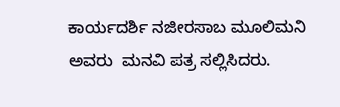ಕಾರ್ಯದರ್ಶಿ ನಜೀರಸಾಬ ಮೂಲಿಮನಿ ಅವರು  ಮನವಿ ಪತ್ರ ಸಲ್ಲಿಸಿದರು.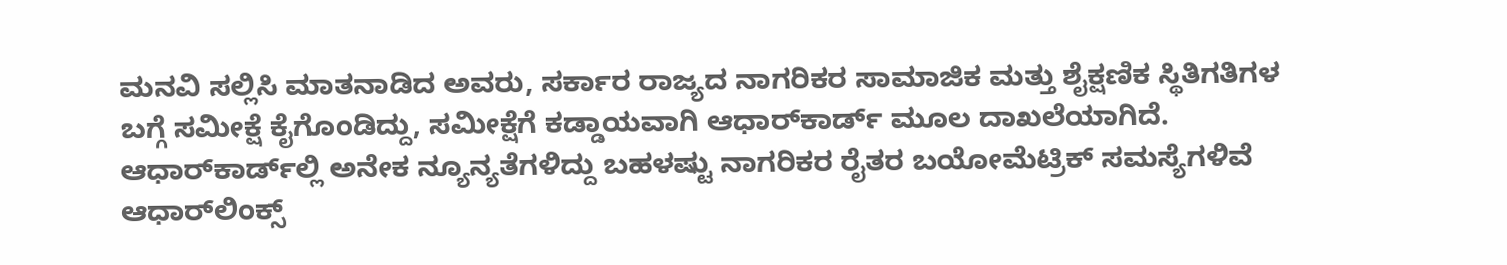ಮನವಿ ಸಲ್ಲಿಸಿ ಮಾತನಾಡಿದ ಅವರು, ಸರ್ಕಾರ ರಾಜ್ಯದ ನಾಗರಿಕರ ಸಾಮಾಜಿಕ ಮತ್ತು ಶೈಕ್ಷಣಿಕ ಸ್ಥಿತಿಗತಿಗಳ ಬಗ್ಗೆ ಸಮೀಕ್ಷೆ ಕೈಗೊಂಡಿದ್ದು, ಸಮೀಕ್ಷೆಗೆ ಕಡ್ಡಾಯವಾಗಿ ಆಧಾರ್‌ಕಾರ್ಡ್ ಮೂಲ ದಾಖಲೆಯಾಗಿದೆ. ಆಧಾರ್‌ಕಾರ್ಡ್‌ಲ್ಲಿ ಅನೇಕ ನ್ಯೂನ್ಯತೆಗಳಿದ್ದು ಬಹಳಷ್ಟು ನಾಗರಿಕರ ರೈತರ ಬಯೋಮೆಟ್ರಿಕ್ ಸಮಸ್ಯೆಗಳಿವೆ ಆಧಾರ್‌ಲಿಂಕ್ಸ್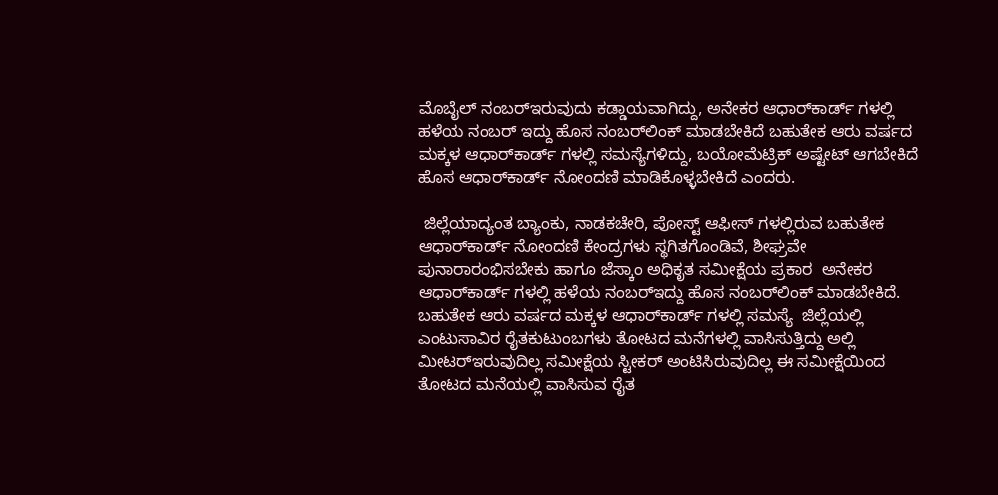ಮೊಬೈಲ್ ನಂಬರ್‌ಇರುವುದು ಕಡ್ಡಾಯವಾಗಿದ್ದು, ಅನೇಕರ ಆಧಾರ್‌ಕಾರ್ಡ್ ಗಳಲ್ಲಿ ಹಳೆಯ ನಂಬರ್‌ ಇದ್ದು ಹೊಸ ನಂಬರ್‌ಲಿಂಕ್ ಮಾಡಬೇಕಿದೆ ಬಹುತೇಕ ಆರು ವರ್ಷದ ಮಕ್ಕಳ ಆಧಾರ್‌ಕಾರ್ಡ್ ಗಳಲ್ಲಿ ಸಮಸ್ಯೆಗಳಿದ್ದು, ಬಯೋಮೆಟ್ರಿಕ್ ಅಷ್ಟೇಟ್ ಆಗಬೇಕಿದೆ ಹೊಸ ಆಧಾರ್‌ಕಾರ್ಡ್ ನೋಂದಣಿ ಮಾಡಿಕೊಳ್ಳಬೇಕಿದೆ ಎಂದರು.

 ಜಿಲ್ಲೆಯಾದ್ಯಂತ ಬ್ಯಾಂಕು, ನಾಡಕಚೇರಿ, ಪೋಸ್ಟ್ ಆಫೀಸ್ ಗಳಲ್ಲಿರುವ ಬಹುತೇಕ ಆಧಾರ್‌ಕಾರ್ಡ್ ನೋಂದಣಿ ಕೇಂದ್ರಗಳು ಸ್ಥಗಿತಗೊಂಡಿವೆ, ಶೀಘ್ರವೇ ಪುನಾರಾರಂಭಿಸಬೇಕು ಹಾಗೂ ಜೆಸ್ಕಾಂ ಅಧಿಕೃತ ಸಮೀಕ್ಷೆಯ ಪ್ರಕಾರ  ಅನೇಕರ ಆಧಾರ್‌ಕಾರ್ಡ್ ಗಳಲ್ಲಿ ಹಳೆಯ ನಂಬರ್‌ಇದ್ದು ಹೊಸ ನಂಬರ್‌ಲಿಂಕ್ ಮಾಡಬೇಕಿದೆ. ಬಹುತೇಕ ಆರು ವರ್ಷದ ಮಕ್ಕಳ ಆಧಾರ್‌ಕಾರ್ಡ್ ಗಳಲ್ಲಿ ಸಮಸ್ಯೆ  ಜಿಲ್ಲೆಯಲ್ಲಿ ಎಂಟುಸಾವಿರ ರೈತಕುಟುಂಬಗಳು ತೋಟದ ಮನೆಗಳಲ್ಲಿ ವಾಸಿಸುತ್ತಿದ್ದು ಅಲ್ಲಿ ಮೀಟರ್‌ಇರುವುದಿಲ್ಲ ಸಮೀಕ್ಷೆಯ ಸ್ಟೀಕರ್‌ ಅಂಟಿಸಿರುವುದಿಲ್ಲ ಈ ಸಮೀಕ್ಷೆಯಿಂದ ತೋಟದ ಮನೆಯಲ್ಲಿ ವಾಸಿಸುವ ರೈತ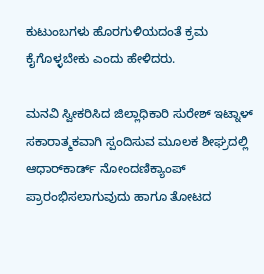ಕುಟುಂಬಗಳು ಹೊರಗುಳಿಯದಂತೆ ಕ್ರಮ ಕೈಗೊಳ್ಳಬೇಕು ಎಂದು ಹೇಳಿದರು.

ಮನವಿ ಸ್ವೀಕರಿಸಿದ ಜಿಲ್ಲಾಧಿಕಾರಿ ಸುರೇಶ್ ಇಟ್ನಾಳ್‌ ಸಕಾರಾತ್ಮಕವಾಗಿ ಸ್ಪಂದಿಸುವ ಮೂಲಕ ಶೀಘ್ರದಲ್ಲಿ ಆಧಾರ್‌ಕಾರ್ಡ್ ನೋಂದಣಿಕ್ಯಾಂಪ್‌ ಪ್ರಾರಂಭಿಸಲಾಗುವುದು ಹಾಗೂ ತೋಟದ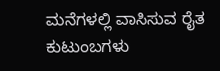ಮನೆಗಳಲ್ಲಿ ವಾಸಿಸುವ ರೈತ ಕುಟುಂಬಗಳು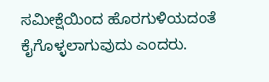ಸಮೀಕ್ಷೆಯಿಂದ ಹೊರಗುಳಿಯದಂತೆ ಕೈಗೊಳ್ಳಲಾಗುವುದು ಎಂದರು.